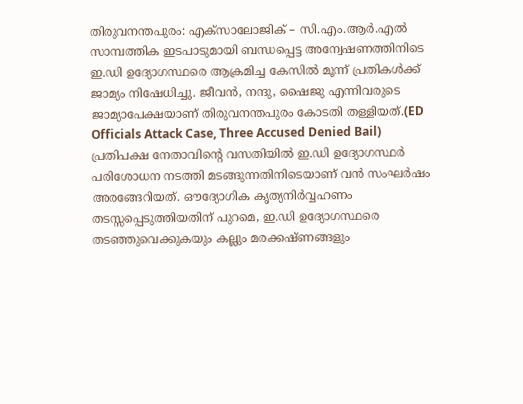തിരുവനന്തപുരം: എക്സാലോജിക് – സി.എം.ആർ.എൽ സാമ്പത്തിക ഇടപാടുമായി ബന്ധപ്പെട്ട അന്വേഷണത്തിനിടെ ഇ.ഡി ഉദ്യോഗസ്ഥരെ ആക്രമിച്ച കേസിൽ മൂന്ന് പ്രതികൾക്ക് ജാമ്യം നിഷേധിച്ചു. ജീവൻ, നന്ദു, ഷൈജു എന്നിവരുടെ ജാമ്യാപേക്ഷയാണ് തിരുവനന്തപുരം കോടതി തള്ളിയത്.(ED Officials Attack Case, Three Accused Denied Bail)
പ്രതിപക്ഷ നേതാവിന്റെ വസതിയിൽ ഇ.ഡി ഉദ്യോഗസ്ഥർ പരിശോധന നടത്തി മടങ്ങുന്നതിനിടെയാണ് വൻ സംഘർഷം അരങ്ങേറിയത്. ഔദ്യോഗിക കൃത്യനിർവ്വഹണം തടസ്സപ്പെടുത്തിയതിന് പുറമെ, ഇ.ഡി ഉദ്യോഗസ്ഥരെ തടഞ്ഞുവെക്കുകയും കല്ലും മരക്കഷ്ണങ്ങളും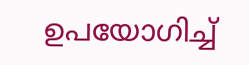ഉപയോഗിച്ച്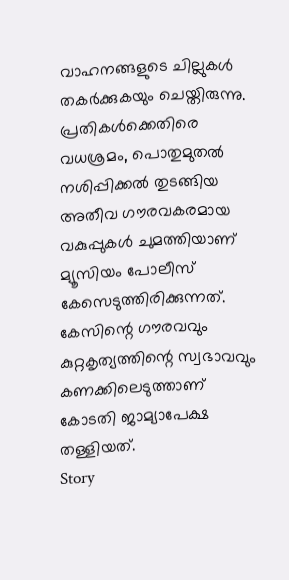വാഹനങ്ങളുടെ ചില്ലുകൾ തകർക്കുകയും ചെയ്തിരുന്നു.
പ്രതികൾക്കെതിരെ വധശ്രമം, പൊതുമുതൽ നശിപ്പിക്കൽ തുടങ്ങിയ അതീവ ഗൗരവകരമായ വകുപ്പുകൾ ചുമത്തിയാണ് മ്യൂസിയം പോലീസ് കേസെടുത്തിരിക്കുന്നത്. കേസിന്റെ ഗൗരവവും കുറ്റകൃത്യത്തിന്റെ സ്വഭാവവും കണക്കിലെടുത്താണ് കോടതി ജാമ്യാപേക്ഷ തള്ളിയത്.
Story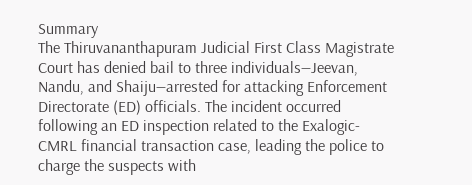Summary
The Thiruvananthapuram Judicial First Class Magistrate Court has denied bail to three individuals—Jeevan, Nandu, and Shaiju—arrested for attacking Enforcement Directorate (ED) officials. The incident occurred following an ED inspection related to the Exalogic-CMRL financial transaction case, leading the police to charge the suspects with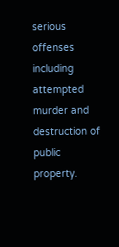serious offenses including attempted murder and destruction of public property.